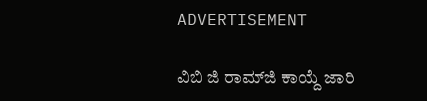ADVERTISEMENT

ವಿಬಿ ಜಿ ರಾಮ್‌ಜಿ ಕಾಯ್ದೆ ಜಾರಿ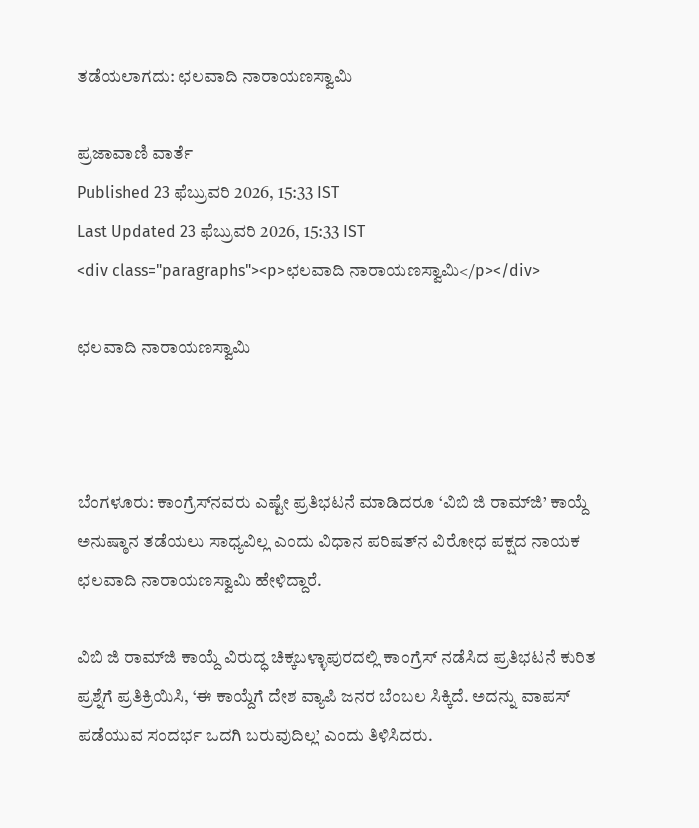ತಡೆಯಲಾಗದು: ಛಲವಾದಿ ನಾರಾಯಣಸ್ವಾಮಿ

ಪ್ರಜಾವಾಣಿ ವಾರ್ತೆ
Published 23 ಫೆಬ್ರುವರಿ 2026, 15:33 IST
Last Updated 23 ಫೆಬ್ರುವರಿ 2026, 15:33 IST
<div class="paragraphs"><p>ಛಲವಾದಿ ನಾರಾಯಣಸ್ವಾಮಿ</p></div>

ಛಲವಾದಿ ನಾರಾಯಣಸ್ವಾಮಿ



ಬೆಂಗಳೂರು: ಕಾಂಗ್ರೆಸ್‌ನವರು ಎಷ್ಟೇ ಪ್ರತಿಭಟನೆ ಮಾಡಿದರೂ ‘ವಿಬಿ ಜಿ ರಾಮ್‌ಜಿ’ ಕಾಯ್ದೆ ಅನುಷ್ಠಾನ ತಡೆಯಲು ಸಾಧ್ಯವಿಲ್ಲ ಎಂದು ವಿಧಾನ ಪರಿಷತ್‌ನ ವಿರೋಧ ಪಕ್ಷದ ನಾಯಕ ಛಲವಾದಿ ನಾರಾಯಣಸ್ವಾಮಿ ಹೇಳಿದ್ದಾರೆ.

ವಿಬಿ ಜಿ ರಾಮ್‌ಜಿ ಕಾಯ್ದೆ ವಿರುದ್ಧ ಚಿಕ್ಕಬಳ್ಳಾಪುರದಲ್ಲಿ ಕಾಂಗ್ರೆಸ್‌ ನಡೆಸಿದ ಪ್ರತಿಭಟನೆ ಕುರಿತ ಪ್ರಶ್ನೆಗೆ ಪ್ರತಿಕ್ರಿಯಿಸಿ, ‘ಈ ಕಾಯ್ದೆಗೆ ದೇಶ ವ್ಯಾಪಿ ಜನರ ಬೆಂಬಲ ಸಿಕ್ಕಿದೆ. ಅದನ್ನು ವಾಪಸ್ ಪಡೆಯುವ ಸಂದರ್ಭ ಒದಗಿ ಬರುವುದಿಲ್ಲ’ ಎಂದು ತಿಳಿಸಿದರು.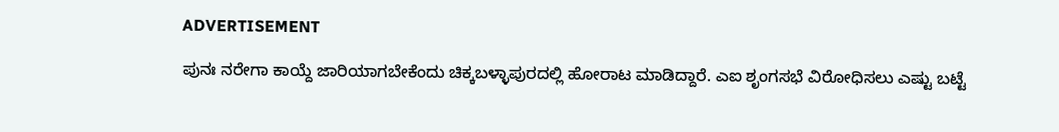ADVERTISEMENT

ಪುನಃ ನರೇಗಾ ಕಾಯ್ದೆ ಜಾರಿಯಾಗಬೇಕೆಂದು ಚಿಕ್ಕಬಳ್ಳಾಪುರದಲ್ಲಿ ಹೋರಾಟ ಮಾಡಿದ್ದಾರೆ. ಎಐ ಶೃಂಗಸಭೆ ವಿರೋಧಿಸಲು ಎಷ್ಟು ಬಟ್ಟೆ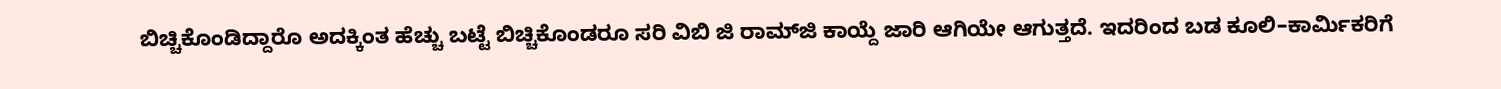ಬಿಚ್ಚಿಕೊಂಡಿದ್ದಾರೊ ಅದಕ್ಕಿಂತ ಹೆಚ್ಚು ಬಟ್ಟೆ ಬಿಚ್ಚಿಕೊಂಡರೂ ಸರಿ ವಿಬಿ ಜಿ ರಾಮ್‌ಜಿ ಕಾಯ್ದೆ ಜಾರಿ ಆಗಿಯೇ ಆಗುತ್ತದೆ. ಇದರಿಂದ ಬಡ ಕೂಲಿ–ಕಾರ್ಮಿಕರಿಗೆ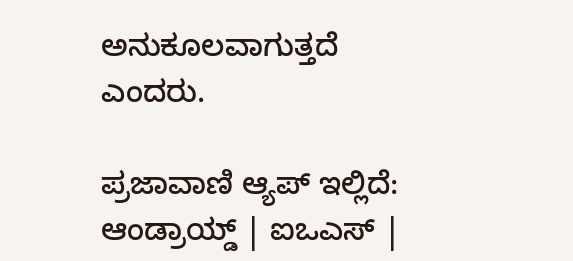ಅನುಕೂಲವಾಗುತ್ತದೆ ಎಂದರು.

ಪ್ರಜಾವಾಣಿ ಆ್ಯಪ್ ಇಲ್ಲಿದೆ: ಆಂಡ್ರಾಯ್ಡ್ | ಐಒಎಸ್ |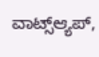ವಾಟ್ಸ್ಆ್ಯಪ್,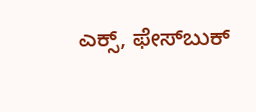ಎಕ್ಸ್, ಫೇಸ್‌ಬುಕ್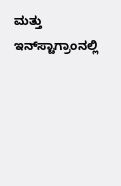ಮತ್ತು ಇನ್‌ಸ್ಟಾಗ್ರಾಂನಲ್ಲಿ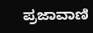ಪ್ರಜಾವಾಣಿ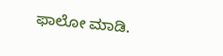ಫಾಲೋ ಮಾಡಿ.